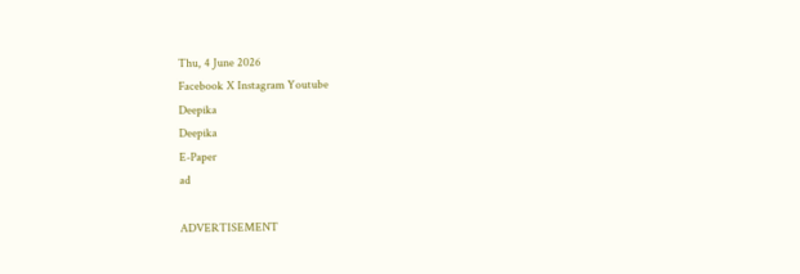Thu, 4 June 2026
Facebook X Instagram Youtube
Deepika
Deepika
E-Paper
ad

ADVERTISEMENT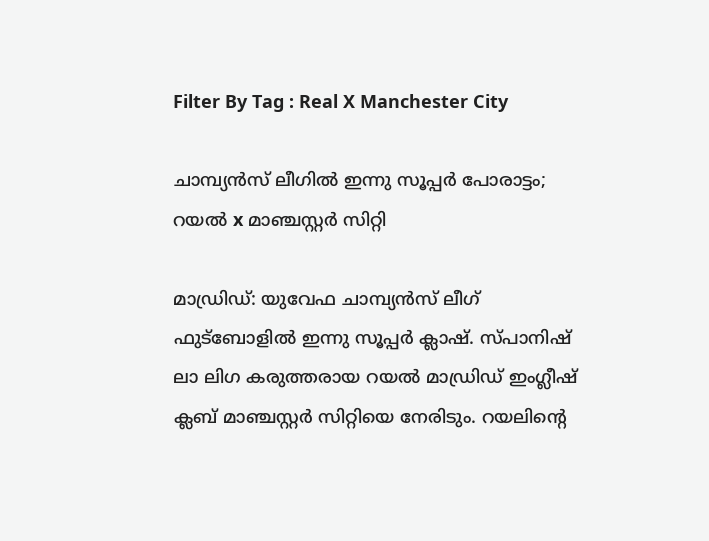Filter By Tag : Real X Manchester City

ചാമ്പ്യന്‍സ് ലീഗില്‍ ഇന്നു സൂപ്പര്‍ പോരാട്ടം; റയൽ x മാഞ്ചസ്റ്റർ സിറ്റി

മാഡ്രിഡ്: യുവേഫ ചാമ്പ്യന്‍സ് ലീഗ് ഫുട്‌ബോളില്‍ ഇന്നു സൂപ്പര്‍ ക്ലാഷ്. സ്പാനിഷ് ലാ ലിഗ കരുത്തരായ റയല്‍ മാഡ്രിഡ് ഇംഗ്ലീഷ് ക്ലബ് മാഞ്ചസ്റ്റര്‍ സിറ്റിയെ നേരിടും. റയലിന്‍റെ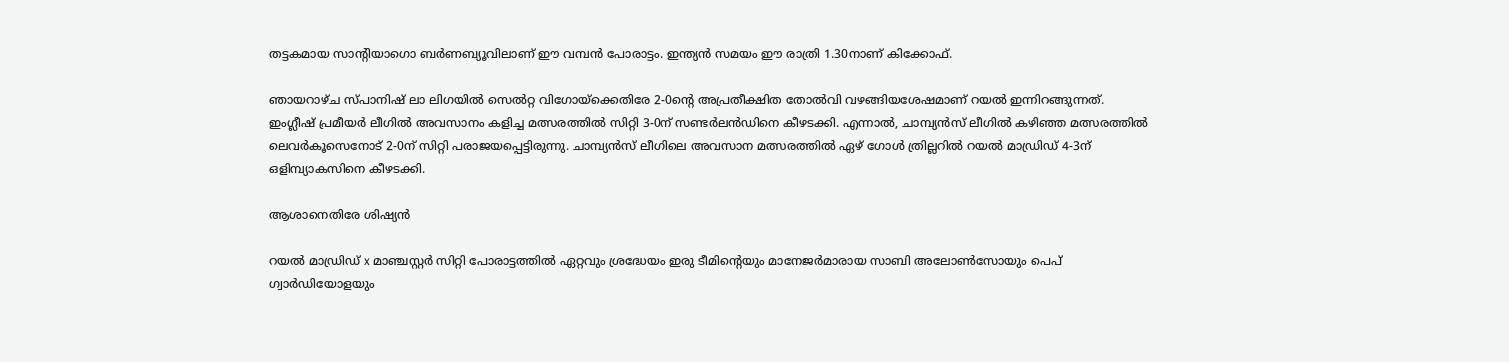തട്ടകമായ സാന്‍റിയാഗൊ ബര്‍ണബ്യൂവിലാണ് ഈ വമ്പന്‍ പോരാട്ടം. ഇന്ത്യന്‍ സമയം ഈ രാത്രി 1.30നാണ് കിക്കോഫ്.

ഞായറാഴ്ച സ്പാനിഷ് ലാ ലിഗയില്‍ സെല്‍റ്റ വിഗോയ്‌ക്കെതിരേ 2-0ന്‍റെ അപ്രതീക്ഷിത തോല്‍വി വഴങ്ങിയശേഷമാണ് റയല്‍ ഇന്നിറങ്ങുന്നത്. ഇംഗ്ലീഷ് പ്രമീയര്‍ ലീഗില്‍ അവസാനം കളിച്ച മത്സരത്തില്‍ സിറ്റി 3-0ന് സണ്ടര്‍ലന്‍ഡിനെ കീഴടക്കി. എന്നാല്‍, ചാമ്പ്യന്‍സ് ലീഗില്‍ കഴിഞ്ഞ മത്സരത്തില്‍ ലെവര്‍കൂസെനോട് 2-0ന് സിറ്റി പരാജയപ്പെട്ടിരുന്നു. ചാമ്പ്യന്‍സ് ലീഗിലെ അവസാന മത്സരത്തില്‍ ഏഴ് ഗോള്‍ ത്രില്ലറില്‍ റയല്‍ മാഡ്രിഡ് 4-3ന് ഒളിമ്പ്യാകസിനെ കീഴടക്കി.

ആശാനെതിരേ ശിഷ്യന്‍

റയല്‍ മാഡ്രിഡ് x മാഞ്ചസ്റ്റര്‍ സിറ്റി പോരാട്ടത്തില്‍ ഏറ്റവും ശ്രദ്ധേയം ഇരു ടീമിന്‍റെയും മാനേജര്‍മാരായ സാബി അലോണ്‍സോയും പെപ് ഗ്വാര്‍ഡിയോളയും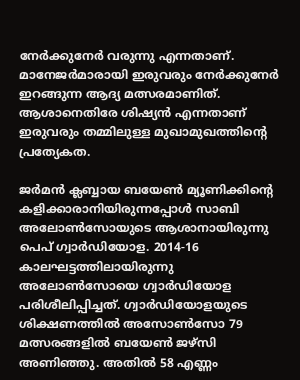നേര്‍ക്കുനേര്‍ വരുന്നു എന്നതാണ്. മാനേജര്‍മാരായി ഇരുവരും നേര്‍ക്കുനേര്‍ ഇറങ്ങുന്ന ആദ്യ മത്സരമാണിത്. ആശാനെതിരേ ശിഷ്യന്‍ എന്നതാണ് ഇരുവരും തമ്മിലുള്ള മുഖാമുഖത്തിന്‍റെ പ്രത്യേകത.

ജര്‍മന്‍ ക്ലബ്ബായ ബയേണ്‍ മ്യൂണിക്കിന്‍റെ കളിക്കാരാനിയിരുന്നപ്പോള്‍ സാബി അലോണ്‍സോയുടെ ആശാനായിരുന്നു പെപ് ഗ്വാര്‍ഡിയോള. 2014-16 കാലഘട്ടത്തിലായിരുന്നു അലോണ്‍സോയെ ഗ്വാര്‍ഡിയോള പരിശീലിപ്പിച്ചത്. ഗ്വാര്‍ഡിയോളയുടെ ശിക്ഷണത്തില്‍ അസോണ്‍സോ 79 മത്സരങ്ങളില്‍ ബയേണ്‍ ജഴ്‌സി അണിഞ്ഞു. അതില്‍ 58 എണ്ണം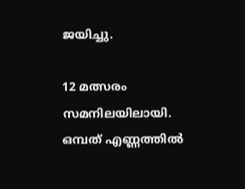ജയിച്ചു.

12 മത്സരം സമനിലയിലായി. ഒമ്പത് എണ്ണത്തില്‍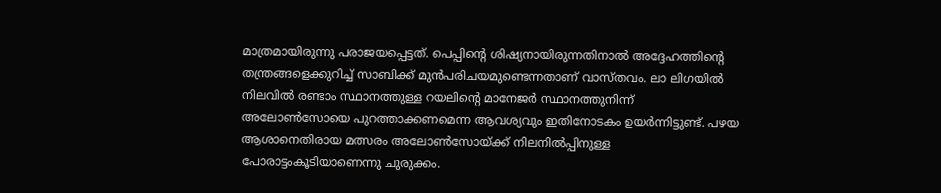മാത്രമായിരുന്നു പരാജയപ്പെട്ടത്. പെപ്പിന്‍റെ ശിഷ്യനായിരുന്നതിനാല്‍ അദ്ദേഹത്തിന്‍റെ തന്ത്രങ്ങളെക്കുറിച്ച് സാബിക്ക് മുന്‍പരിചയമുണ്ടെന്നതാണ് വാസ്തവം. ലാ ലിഗയില്‍ നിലവില്‍ രണ്ടാം സ്ഥാനത്തുള്ള റയലിന്‍റെ മാനേജര്‍ സ്ഥാനത്തുനിന്ന് അലോണ്‍സോയെ പുറത്താക്കണമെന്ന ആവശ്യവും ഇതിനോടകം ഉയര്‍ന്നിട്ടുണ്ട്. പഴയ ആശാനെതിരായ മത്സരം അലോണ്‍സോയ്ക്ക് നിലനില്‍പ്പിനുള്ള പോരാട്ടംകൂടിയാണെന്നു ചുരുക്കം.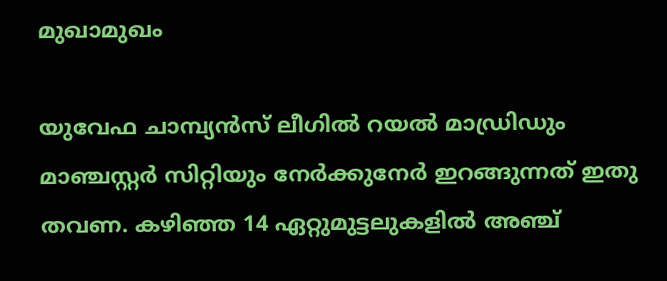മുഖാമുഖം

യുവേഫ ചാമ്പ്യന്‍സ് ലീഗില്‍ റയല്‍ മാഡ്രിഡും മാഞ്ചസ്റ്റര്‍ സിറ്റിയും നേര്‍ക്കുനേര്‍ ഇറങ്ങുന്നത് ഇതു തവണ. കഴിഞ്ഞ 14 ഏറ്റുമുട്ടലുകളില്‍ അഞ്ച്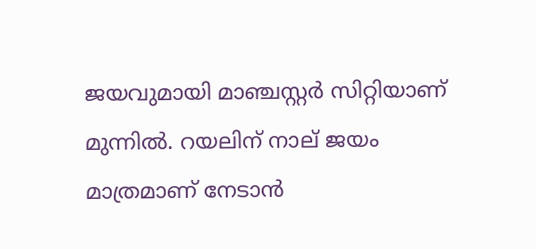ജയവുമായി മാഞ്ചസ്റ്റര്‍ സിറ്റിയാണ് മുന്നില്‍. റയലിന് നാല് ജയം മാത്രമാണ് നേടാന്‍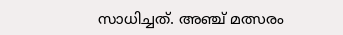സാധിച്ചത്. അഞ്ച് മത്സരം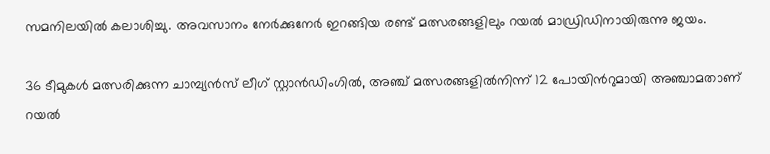സമനിലയില്‍ കലാശിച്ചു. അവസാനം നേര്‍ക്കുനേര്‍ ഇറങ്ങിയ രണ്ട് മത്സരങ്ങളിലും റയല്‍ മാഡ്രിഡിനായിരുന്നു ജയം.

36 ടീമുകള്‍ മത്സരിക്കുന്ന ചാമ്പ്യന്‍സ് ലീഗ് സ്റ്റാന്‍ഡിംഗില്‍, അഞ്ച് മത്സരങ്ങളില്‍നിന്ന് 12 പോയിന്‍റുമായി അഞ്ചാമതാണ് റയല്‍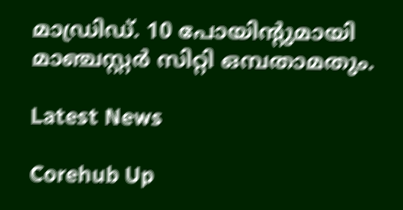മാഡ്രിഡ്. 10 പോയിന്‍റുമായി മാഞ്ചസ്റ്റര്‍ സിറ്റി ഒമ്പതാമതും.

Latest News

Corehub Up